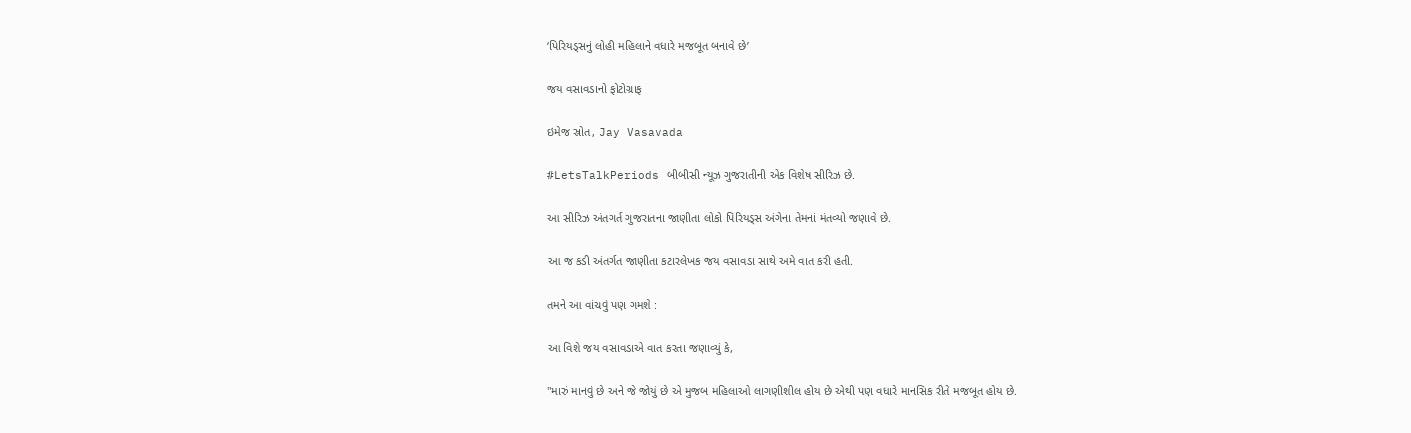‘પિરિયડ્સનું લોહી મહિલાને વધારે મજબૂત બનાવે છે’

જય વસાવડાનો ફોટોગ્રાફ

ઇમેજ સ્રોત, Jay Vasavada

#LetsTalkPeriods બીબીસી ન્યૂઝ ગુજરાતીની એક વિશેષ સીરિઝ છે.

આ સીરિઝ અંતગર્ત ગુજરાતના જાણીતા લોકો પિરિયડ્સ અંગેના તેમનાં મંતવ્યો જણાવે છે.

આ જ કડી અંતર્ગત જાણીતા કટારલેખક જય વસાવડા સાથે અમે વાત કરી હતી.

તમને આ વાંચવું પણ ગમશે :

આ વિશે જય વસાવડાએ વાત કરતા જણાવ્યું કે,

"મારું માનવું છે અને જે જોયું છે એ મુજબ મહિલાઓ લાગણીશીલ હોય છે એથી પણ વધારે માનસિક રીતે મજબૂત હોય છે.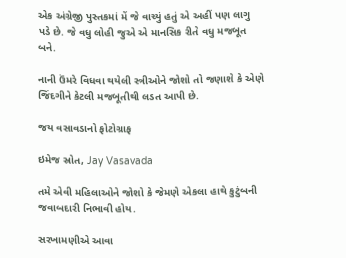એક અંગ્રેજી પુસ્તકમાં મેં જે વાચ્યું હતું એ અહીં પણ લાગુ પડે છે. જે વધુ લોહી જુએ એ માનસિક રીતે વધુ મજબૂત બને.

નાની ઉંમરે વિધવા થયેલી સ્ત્રીઓને જોશો તો જણાશે કે એણે જિંદગીને કેટલી મજબૂતીથી લડત આપી છે.

જય વસાવડાનો ફોટોગ્રાફ

ઇમેજ સ્રોત, Jay Vasavada

તમે એવી મહિલાઓને જોશો કે જેમણે એકલા હાથે કુટુંબની જવાબદારી નિભાવી હોય.

સરખામણીએ આવા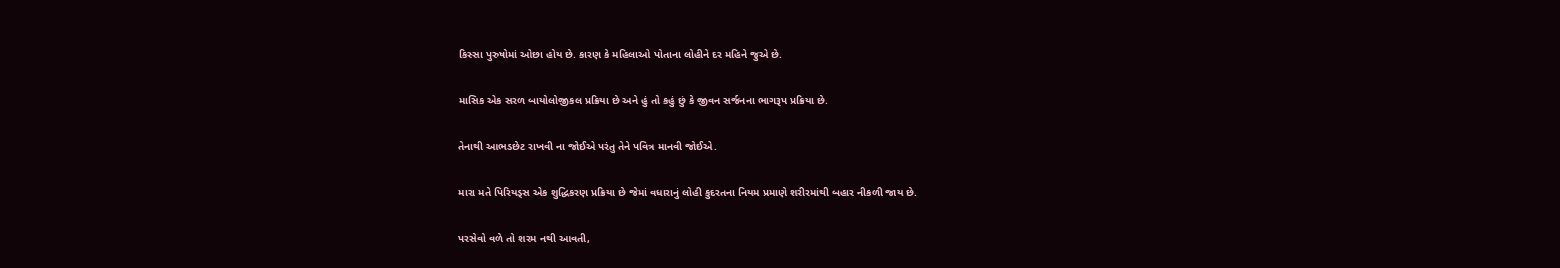કિસ્સા પુરુષોમાં ઓછા હોય છે. કારણ કે મહિલાઓ પોતાના લોહીને દર મહિને જુએ છે.

માસિક એક સરળ બાયોલોજીકલ પ્રક્રિયા છે અને હું તો કહું છું કે જીવન સર્જનના ભાગરૂપ પ્રક્રિયા છે.

તેનાથી આભડછેટ રાખવી ના જોઈએ પરંતુ તેને પવિત્ર માનવી જોઈએ.

મારા મતે પિરિયડ્સ એક શુદ્ધિકરણ પ્રક્રિયા છે જેમાં વધારાનું લોહી કુદરતના નિયમ પ્રમાણે શરીરમાંથી બહાર નીકળી જાય છે.

પરસેવો વળે તો શરમ નથી આવતી,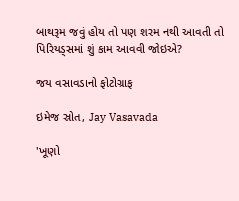બાથરૂમ જવું હોય તો પણ શરમ નથી આવતી તો પિરિયડ્સમાં શું કામ આવવી જોઇએ?

જય વસાવડાનો ફોટોગ્રાફ

ઇમેજ સ્રોત, Jay Vasavada

'ખૂણો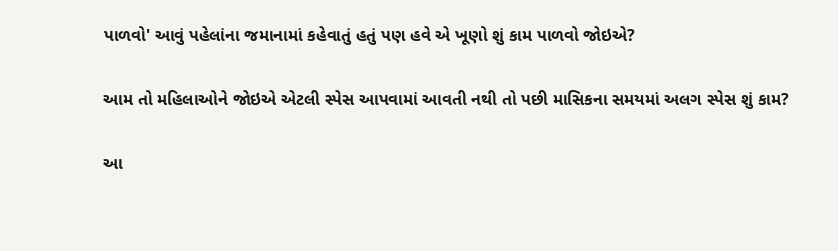પાળવો' આવું પહેલાંના જમાનામાં કહેવાતું હતું પણ હવે એ ખૂણો શું કામ પાળવો જોઇએ?

આમ તો મહિલાઓને જોઇએ એટલી સ્પેસ આપવામાં આવતી નથી તો પછી માસિકના સમયમાં અલગ સ્પેસ શું કામ?

આ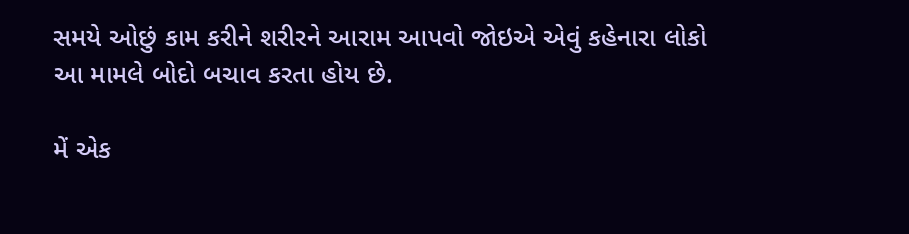સમયે ઓછું કામ કરીને શરીરને આરામ આપવો જોઇએ એવું કહેનારા લોકો આ મામલે બોદો બચાવ કરતા હોય છે.

મેં એક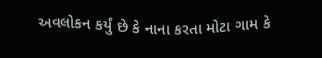અવલોકન કર્યું છે કે નાના કરતા મોટા ગામ કે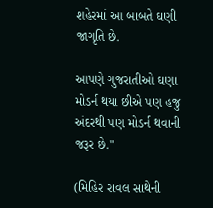શહેરમાં આ બાબતે ઘણી જાગૃતિ છે.

આપણે ગુજરાતીઓ ઘણા મોડર્ન થયા છીએ પણ હજુ અંદરથી પણ મોડર્ન થવાની જરૂર છે."

(મિહિર રાવલ સાથેની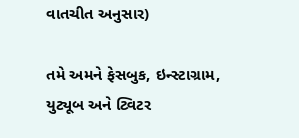વાતચીત અનુસાર)

તમે અમને ફેસબુક, ઇન્સ્ટાગ્રામ, યુટ્યૂબ અને ટ્વિટર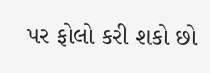પર ફોલો કરી શકો છો